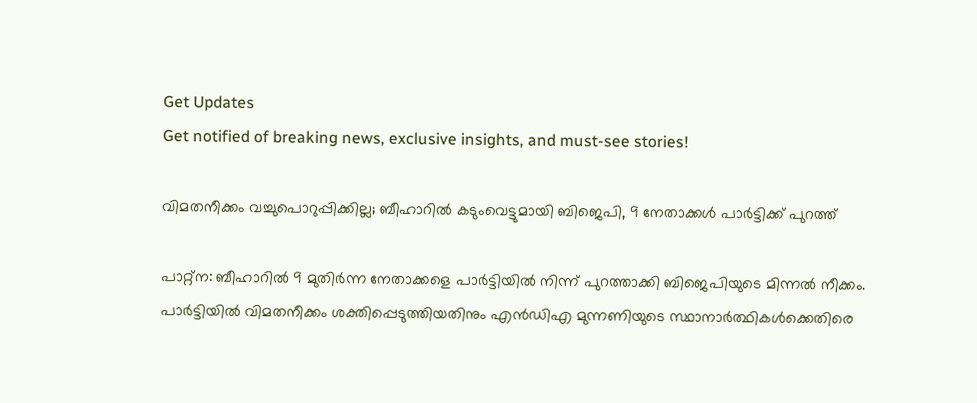Get Updates
Get notified of breaking news, exclusive insights, and must-see stories!

വിമതനീക്കം വച്ചുപൊറുപ്പിക്കില്ല; ബീഹാറില്‍ കടുംവെട്ടുമായി ബിജെപി, 9 നേതാക്കള്‍ പാര്‍ട്ടിക്ക് പുറത്ത്

പാറ്റ്‌ന: ബീഹാറില്‍ 9 മുതിര്‍ന്ന നേതാക്കളെ പാര്‍ട്ടിയില്‍ നിന്ന് പുറത്താക്കി ബിജെപിയുടെ മിന്നല്‍ നീക്കം. പാര്‍ട്ടിയില്‍ വിമതനീക്കം ശക്തിപ്പെടുത്തിയതിനും എന്‍ഡിഎ മുന്നണിയുടെ സ്ഥാനാര്‍ത്ഥികള്‍ക്കെതിരെ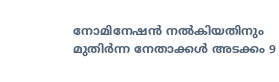നോമിനേഷന്‍ നല്‍കിയതിനും മുതിര്‍ന്ന നേതാക്കള്‍ അടക്കം 9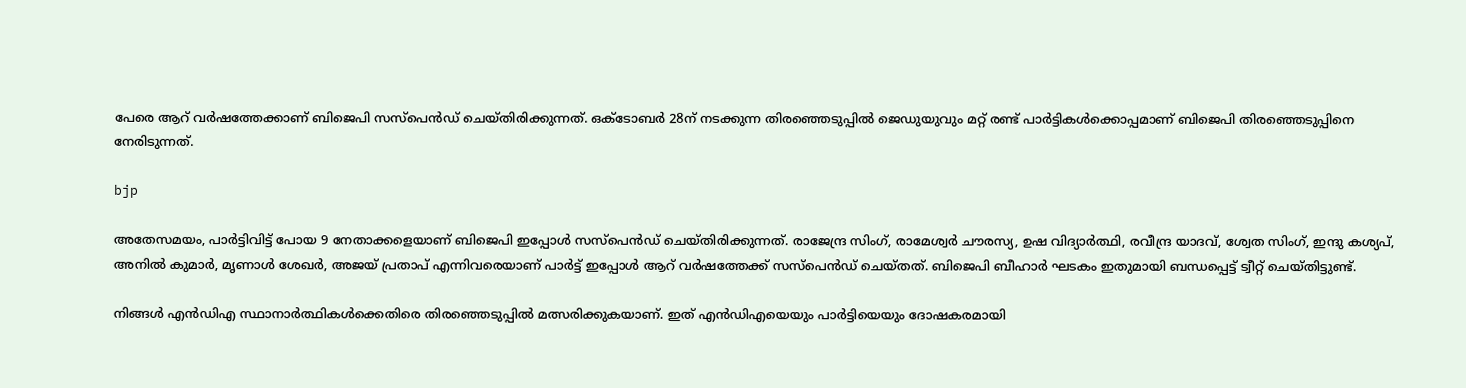പേരെ ആറ് വര്‍ഷത്തേക്കാണ് ബിജെപി സസ്‌പെന്‍ഡ് ചെയ്തിരിക്കുന്നത്. ഒക്‌ടോബര്‍ 28ന് നടക്കുന്ന തിരഞ്ഞെടുപ്പില്‍ ജെഡുയുവും മറ്റ് രണ്ട് പാര്‍ട്ടികള്‍ക്കൊപ്പമാണ് ബിജെപി തിരഞ്ഞെടുപ്പിനെ നേരിടുന്നത്.

bjp

അതേസമയം, പാര്‍ട്ടിവിട്ട് പോയ 9 നേതാക്കളെയാണ് ബിജെപി ഇപ്പോള്‍ സസ്‌പെന്‍ഡ് ചെയ്തിരിക്കുന്നത്. രാജേന്ദ്ര സിംഗ്, രാമേശ്വര്‍ ചൗരസ്യ, ഉഷ വിദ്യാര്‍ത്ഥി, രവീന്ദ്ര യാദവ്, ശ്വേത സിംഗ്, ഇന്ദു കശ്യപ്, അനില്‍ കുമാര്‍, മൃണാള്‍ ശേഖര്‍, അജയ് പ്രതാപ് എന്നിവരെയാണ് പാര്‍ട്ട് ഇപ്പോള്‍ ആറ് വര്‍ഷത്തേക്ക് സസ്‌പെന്‍ഡ് ചെയ്തത്. ബിജെപി ബീഹാര്‍ ഘടകം ഇതുമായി ബന്ധപ്പെട്ട് ട്വീറ്റ് ചെയ്തിട്ടുണ്ട്.

നിങ്ങള്‍ എന്‍ഡിഎ സ്ഥാനാര്‍ത്ഥികള്‍ക്കെതിരെ തിരഞ്ഞെടുപ്പില്‍ മത്സരിക്കുകയാണ്. ഇത് എന്‍ഡിഎയെയും പാര്‍ട്ടിയെയും ദോഷകരമായി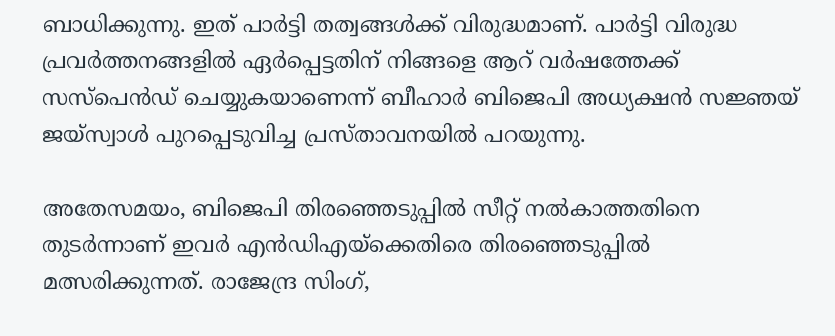ബാധിക്കുന്നു. ഇത് പാര്‍ട്ടി തത്വങ്ങള്‍ക്ക് വിരുദ്ധമാണ്. പാര്‍ട്ടി വിരുദ്ധ പ്രവര്‍ത്തനങ്ങളില്‍ ഏര്‍പ്പെട്ടതിന് നിങ്ങളെ ആറ് വര്‍ഷത്തേക്ക് സസ്‌പെന്‍ഡ് ചെയ്യുകയാണെന്ന് ബീഹാര്‍ ബിജെപി അധ്യക്ഷന്‍ സജ്ഞയ് ജയ്‌സ്വാള്‍ പുറപ്പെടുവിച്ച പ്രസ്താവനയില്‍ പറയുന്നു.

അതേസമയം, ബിജെപി തിരഞ്ഞെടുപ്പില്‍ സീറ്റ് നല്‍കാത്തതിനെ തുടര്‍ന്നാണ് ഇവര്‍ എന്‍ഡിഎയ്‌ക്കെതിരെ തിരഞ്ഞെടുപ്പില്‍ മത്സരിക്കുന്നത്. രാജേന്ദ്ര സിംഗ്,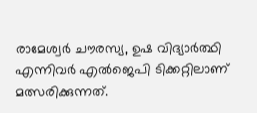രാമേശ്വര്‍ ചൗരസ്യ, ഉഷ വിദ്യാര്‍ത്ഥി എന്നിവര്‍ എല്‍ജെപി ടിക്കറ്റിലാണ് മത്സരിക്കുന്നത്.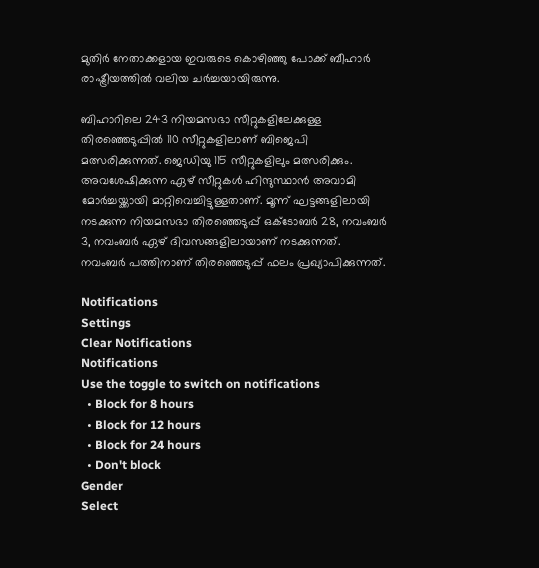മുതിര്‍ നേതാക്കളായ ഇവരുടെ കൊഴിഞ്ഞു പോക്ക് ബീഹാര്‍ രാഷ്ട്രീയത്തില്‍ വലിയ ചര്‍ച്ചയായിരുന്നു.

ബിഹാറിലെ 243 നിയമസഭാ സീറ്റുകളിലേക്കുള്ള തിരഞ്ഞെടുപ്പില്‍ 110 സീറ്റുകളിലാണ് ബിജെപി മത്സരിക്കുന്നത്. ജെഡിയു 115 സീറ്റുകളിലും മത്സരിക്കും. അവശേഷിക്കുന്ന ഏഴ് സീറ്റുകള്‍ ഹിന്ദുസ്ഥാന്‍ അവാമി മോര്‍ച്ചയ്ക്കായി മാറ്റിവെച്ചിട്ടുള്ളതാണ്. മൂന്ന് ഘട്ടങ്ങളിലായി നടക്കുന്ന നിയമസഭാ തിരഞ്ഞെടുപ്പ് ഒക്ടോബര്‍ 28, നവംബര്‍ 3, നവംബര്‍ ഏഴ് ദിവസങ്ങളിലായാണ് നടക്കുന്നത്. നവംബര്‍ പത്തിനാണ് തിരഞ്ഞെടുപ്പ് ഫലം പ്രഖ്യാപിക്കുന്നത്.

Notifications
Settings
Clear Notifications
Notifications
Use the toggle to switch on notifications
  • Block for 8 hours
  • Block for 12 hours
  • Block for 24 hours
  • Don't block
Gender
Select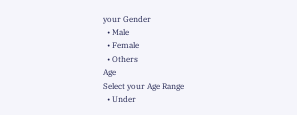your Gender
  • Male
  • Female
  • Others
Age
Select your Age Range
  • Under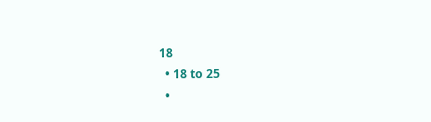18
  • 18 to 25
  •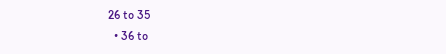26 to 35
  • 36 to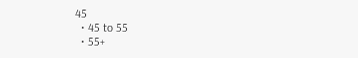45
  • 45 to 55
  • 55+